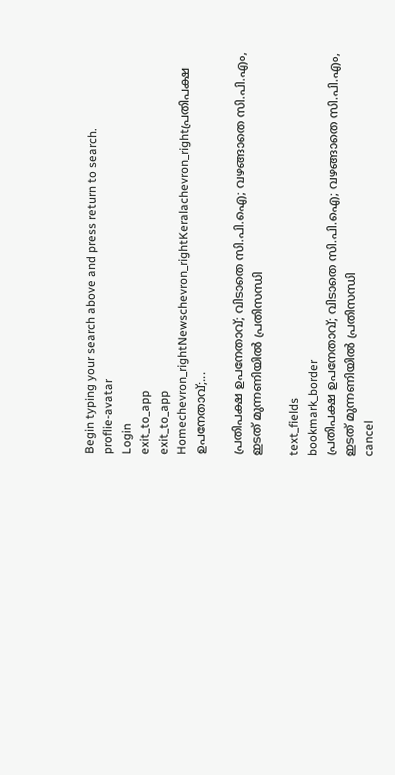Begin typing your search above and press return to search.
proflie-avatar
Login
exit_to_app
exit_to_app
Homechevron_rightNewschevron_rightKeralachevron_rightപ്രതിപക്ഷ ഉപനേതാവ്;...

പ്രതിപക്ഷ ഉപനേതാവ്; വിടാതെ സി.പി.ഐ; വഴങ്ങാതെ സി.പി.എം, ഇടത് മുന്നണിയിൽ പ്രതിസന്ധി

text_fields
bookmark_border
പ്രതിപക്ഷ ഉപനേതാവ്; വിടാതെ സി.പി.ഐ; വഴങ്ങാതെ സി.പി.എം,  ഇടത് മുന്നണിയിൽ പ്രതിസന്ധി
cancel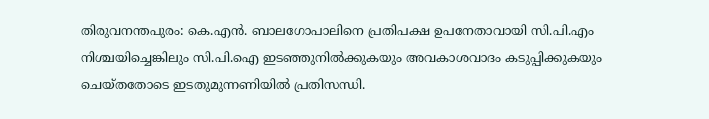തിരുവനന്തപുരം: കെ.എൻ. ബാലഗോപാലിനെ പ്രതിപക്ഷ ഉപനേതാവായി സി.പി.എം നിശ്ചയിച്ചെങ്കിലും സി.പി.ഐ ഇടഞ്ഞുനിൽക്കുകയും അവകാശവാദം കടുപ്പിക്കുകയും ചെയ്തതോടെ ഇടതുമുന്നണിയിൽ പ്രതിസന്ധി.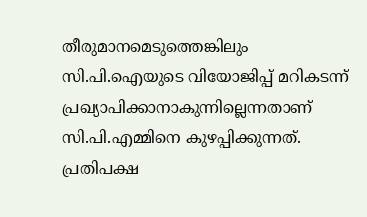തീരുമാനമെടുത്തെങ്കിലും സി.പി.ഐയുടെ വിയോജിപ്പ് മറികടന്ന് പ്രഖ്യാപിക്കാനാകുന്നില്ലെന്നതാണ് സി.പി.എമ്മിനെ കുഴപ്പിക്കുന്നത്. പ്രതിപക്ഷ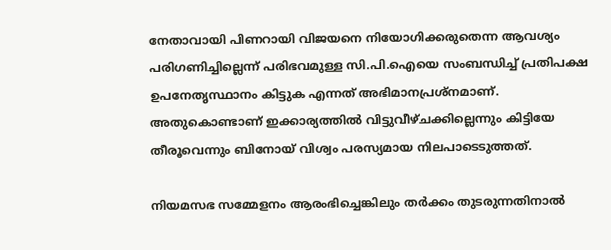നേതാവായി പിണറായി വിജയനെ നിയോഗിക്കരുതെന്ന ആവശ്യം പരിഗണിച്ചില്ലെന്ന് പരിഭവമുള്ള സി.പി.ഐയെ സംബന്ധിച്ച് പ്രതിപക്ഷ ഉപനേതൃസ്ഥാനം കിട്ടുക എന്നത് അഭിമാനപ്രശ്നമാണ്. അതുകൊണ്ടാണ് ഇക്കാര്യത്തിൽ വിട്ടുവീഴ്ചക്കില്ലെന്നും കിട്ടിയേ തീരൂവെന്നും ബിനോയ് വിശ്വം പരസ്യമായ നിലപാടെടുത്തത്.

നിയമസഭ സമ്മേളനം ആരംഭിച്ചെങ്കിലും തർക്കം തുടരുന്നതിനാൽ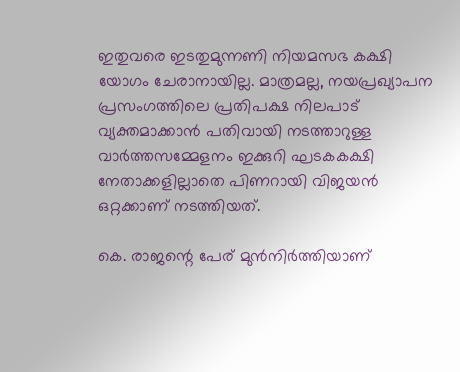ഇതുവരെ ഇടതുമുന്നണി നിയമസഭ കക്ഷി യോഗം ചേരാനായില്ല. മാത്രമല്ല, നയപ്രഖ്യാപന പ്രസംഗത്തിലെ പ്രതിപക്ഷ നിലപാട് വ്യക്തമാക്കാൻ പതിവായി നടത്താറുള്ള വാർത്തസമ്മേളനം ഇക്കുറി ഘടകകക്ഷി നേതാക്കളില്ലാതെ പിണറായി വിജയൻ ഒറ്റക്കാണ് നടത്തിയത്.

കെ. രാജന്റെ പേര് മുൻനിർത്തിയാണ്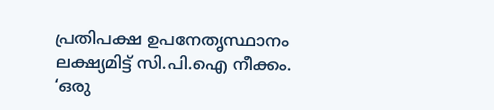പ്രതിപക്ഷ ഉപനേതൃസ്ഥാനം ലക്ഷ്യമിട്ട് സി.പി.ഐ നീക്കം. ‘ഒരു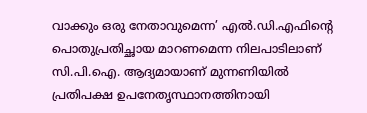വാക്കും ഒരു നേതാവുമെന്ന’ എൽ.ഡി.എഫിന്റെ പൊതുപ്രതിച്ഛായ മാറണമെന്ന നിലപാടിലാണ് സി.പി.ഐ. ആദ്യമായാണ് മുന്നണിയിൽ പ്രതിപക്ഷ ഉപനേതൃസ്ഥാനത്തിനായി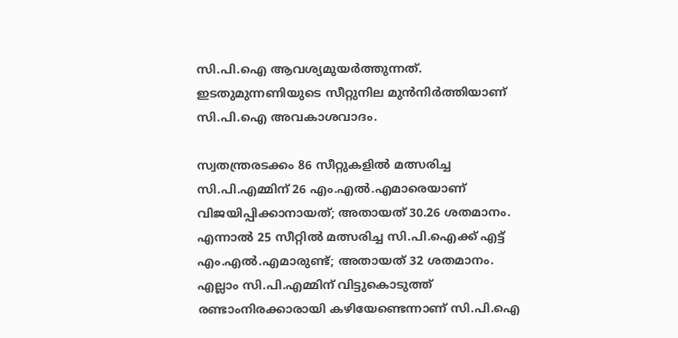സി.പി.ഐ ആവശ്യമുയർത്തുന്നത്. ഇടതുമുന്നണിയുടെ സീറ്റുനില മുൻനിർത്തിയാണ് സി.പി.ഐ അവകാശവാദം.

സ്വതന്ത്രരടക്കം 86 സീറ്റുകളിൽ മത്സരിച്ച സി.പി.എമ്മിന് 26 എം.എൽ.എമാരെയാണ് വിജയിപ്പിക്കാനായത്; അതായത് 30.26 ശതമാനം. എന്നാൽ 25 സീറ്റിൽ മത്സരിച്ച സി.പി.ഐക്ക് എട്ട് എം.എൽ.എമാരുണ്ട്; അതായത് 32 ശതമാനം. എല്ലാം സി.പി.എമ്മിന് വിട്ടുകൊടുത്ത് രണ്ടാംനിരക്കാരായി കഴിയേണ്ടെന്നാണ് സി.പി.ഐ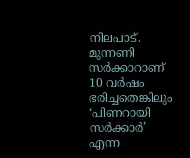നിലപാട്. മുന്നണി സർക്കാറാണ് 10 വർഷം ഭരിച്ചതെങ്കിലും ‘പിണറായി സർക്കാർ’ എന്ന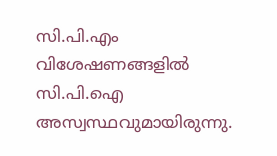സി.പി.എം വിശേഷണങ്ങളിൽ സി.പി.ഐ അസ്വസ്ഥവുമായിരുന്നു.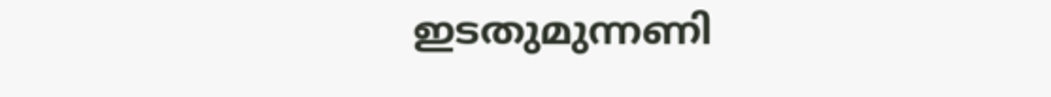ഇടതുമുന്നണി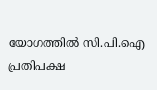യോഗത്തിൽ സി.പി.ഐ പ്രതിപക്ഷ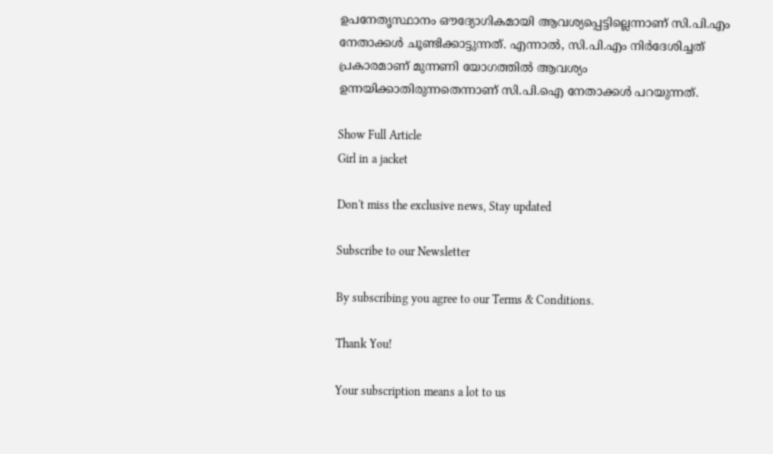ഉപനേതൃസ്ഥാനം ഔദ്യോഗികമായി ആവശ്യപ്പെട്ടില്ലെന്നാണ് സി.പി.എം നേതാക്കൾ ചൂണ്ടിക്കാട്ടുന്നത്. എന്നാൽ, സി.പി.എം നിർദേശിച്ചത് പ്രകാരമാണ് മുന്നണി യോഗത്തിൽ ആവശ്യം ഉന്നയിക്കാതിരുന്നതെന്നാണ് സി.പി.ഐ നേതാക്കൾ പറയുന്നത്.

Show Full Article
Girl in a jacket

Don't miss the exclusive news, Stay updated

Subscribe to our Newsletter

By subscribing you agree to our Terms & Conditions.

Thank You!

Your subscription means a lot to us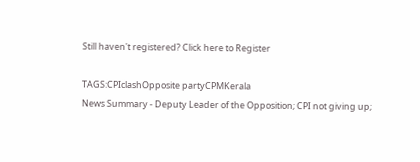Still haven't registered? Click here to Register

TAGS:CPIclashOpposite partyCPMKerala
News Summary - Deputy Leader of the Opposition; CPI not giving up;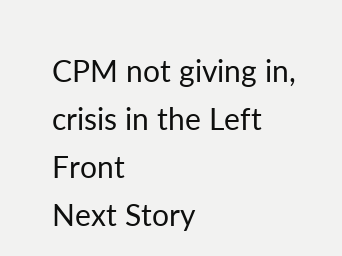CPM not giving in, crisis in the Left Front
Next Story